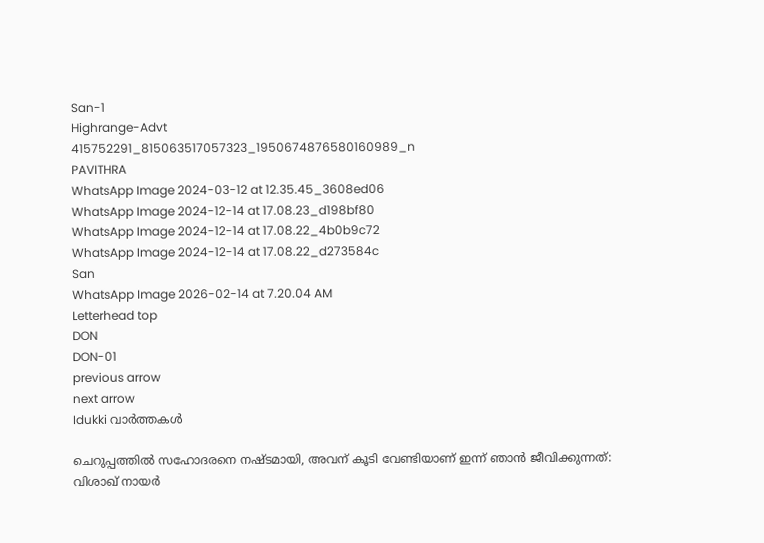San-1
Highrange-Advt
415752291_815063517057323_1950674876580160989_n
PAVITHRA
WhatsApp Image 2024-03-12 at 12.35.45_3608ed06
WhatsApp Image 2024-12-14 at 17.08.23_d198bf80
WhatsApp Image 2024-12-14 at 17.08.22_4b0b9c72
WhatsApp Image 2024-12-14 at 17.08.22_d273584c
San
WhatsApp Image 2026-02-14 at 7.20.04 AM
Letterhead top
DON
DON-01
previous arrow
next arrow
Idukki വാര്‍ത്തകള്‍

ചെറുപ്പത്തിൽ സഹോദരനെ നഷ്ടമായി, അവന് കൂടി വേണ്ടിയാണ് ഇന്ന് ഞാൻ ജീവിക്കുന്നത്: വിശാഖ് നായർ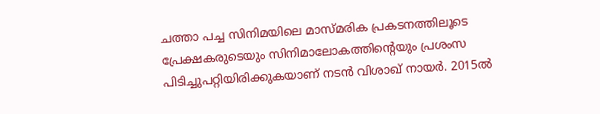ചത്താ പച്ച സിനിമയിലെ മാസ്മരിക പ്രകടനത്തിലൂടെ പ്രേക്ഷകരുടെയും സിനിമാലോകത്തിന്റെയും പ്രശംസ പിടിച്ചുപറ്റിയിരിക്കുകയാണ് നടൻ വിശാഖ് നായർ. 2015ൽ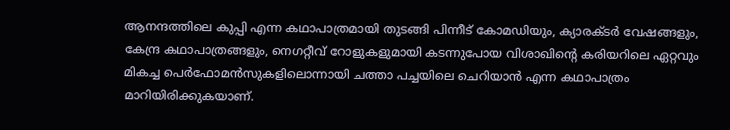ആനന്ദത്തിലെ കുപ്പി എന്ന കഥാപാത്രമായി തുടങ്ങി പിന്നീട് കോമഡിയും, ക്യാരക്ടർ വേഷങ്ങളും, കേന്ദ്ര കഥാപാത്രങ്ങളും, നെഗറ്റീവ് റോളുകളുമായി കടന്നുപോയ വിശാഖിന്റെ കരിയറിലെ ഏറ്റവും മികച്ച പെർഫോമൻസുകളിലൊന്നായി ചത്താ പച്ചയിലെ ചെറിയാൻ എന്ന കഥാപാത്രം മാറിയിരിക്കുകയാണ്.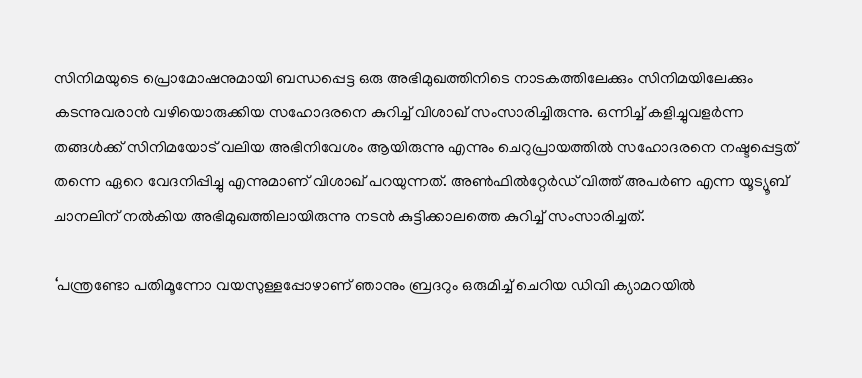സിനിമയുടെ പ്രൊമോഷനുമായി ബന്ധപ്പെട്ട ഒരു അഭിമുഖത്തിനിടെ നാടകത്തിലേക്കും സിനിമയിലേക്കും കടന്നുവരാൻ വഴിയൊരുക്കിയ സഹോദരനെ കുറിച്ച് വിശാഖ് സംസാരിച്ചിരുന്നു. ഒന്നിച്ച് കളിച്ചുവളർന്ന തങ്ങൾക്ക് സിനിമയോട് വലിയ അഭിനിവേശം ആയിരുന്നു എന്നും ചെറുപ്രായത്തിൽ സഹോദരനെ നഷ്ടപ്പെട്ടത് തന്നെ ഏറെ വേദനിപ്പിച്ചു എന്നുമാണ് വിശാഖ് പറയുന്നത്. അൺഫിൽറ്റേർഡ് വിത്ത് അപർണ എന്ന യൂട്യൂബ് ചാനലിന് നൽകിയ അഭിമുഖത്തിലായിരുന്നു നടൻ കുട്ടിക്കാലത്തെ കുറിച്ച് സംസാരിച്ചത്.

‘പന്ത്രണ്ടോ പതിമൂന്നോ വയസുള്ളപ്പോഴാണ് ഞാനും ബ്രദറും ഒരുമിച്ച് ചെറിയ ഡിവി ക്യാമറയിൽ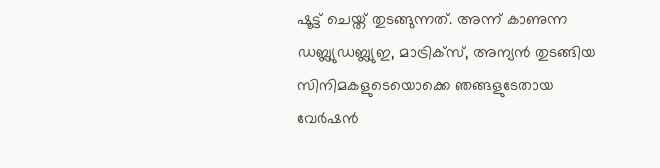ഷൂട്ട് ചെയ്ത് തുടങ്ങുന്നത്. അന്ന് കാണുന്ന ഡബ്ല്യുഡബ്ല്യുഇ, മാട്രിക്‌സ്, അന്യൻ തുടങ്ങിയ സിനിമകളുടെയൊക്കെ ഞങ്ങളുടേതായ വേർഷൻ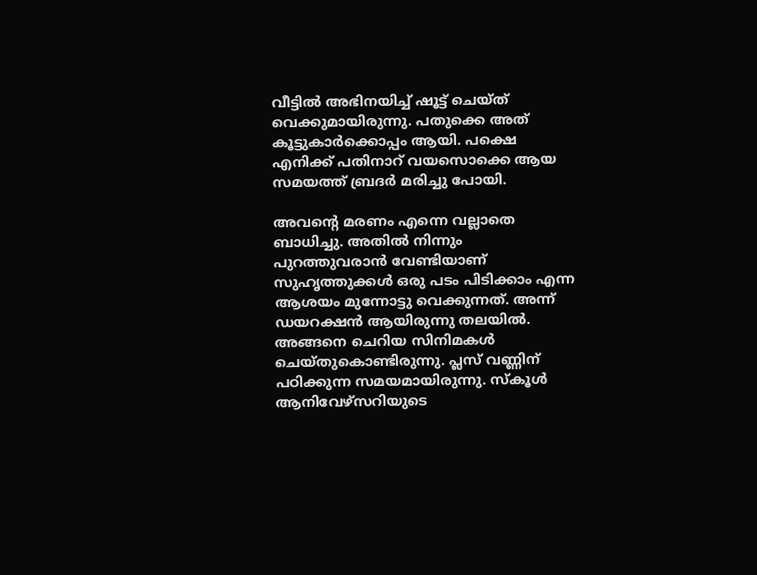വീട്ടിൽ അഭിനയിച്ച് ഷൂട്ട് ചെയ്ത് വെക്കുമായിരുന്നു. പതുക്കെ അത് കൂട്ടുകാർക്കൊപ്പം ആയി. പക്ഷെ എനിക്ക് പതിനാറ് വയസൊക്കെ ആയ സമയത്ത് ബ്രദർ മരിച്ചു പോയി.

അവന്റെ മരണം എന്നെ വല്ലാതെ ബാധിച്ചു. അതിൽ നിന്നും പുറത്തുവരാൻ വേണ്ടിയാണ് സുഹൃത്തുക്കൾ ഒരു പടം പിടിക്കാം എന്ന ആശയം മുന്നോട്ടു വെക്കുന്നത്. അന്ന് ഡയറക്ഷൻ ആയിരുന്നു തലയിൽ. അങ്ങനെ ചെറിയ സിനിമകൾ ചെയ്തുകൊണ്ടിരുന്നു. പ്ലസ് വണ്ണിന് പഠിക്കുന്ന സമയമായിരുന്നു. സ്‌കൂൾ ആനിവേഴ്‌സറിയുടെ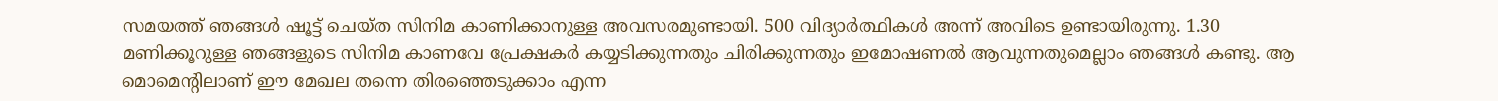സമയത്ത് ഞങ്ങൾ ഷൂട്ട് ചെയ്ത സിനിമ കാണിക്കാനുള്ള അവസരമുണ്ടായി. 500 വിദ്യാർത്ഥികൾ അന്ന് അവിടെ ഉണ്ടായിരുന്നു. 1.30 മണിക്കൂറുള്ള ഞങ്ങളുടെ സിനിമ കാണവേ പ്രേക്ഷകർ കയ്യടിക്കുന്നതും ചിരിക്കുന്നതും ഇമോഷണൽ ആവുന്നതുമെല്ലാം ഞങ്ങൾ കണ്ടു. ആ മൊമെന്റിലാണ് ഈ മേഖല തന്നെ തിരഞ്ഞെടുക്കാം എന്ന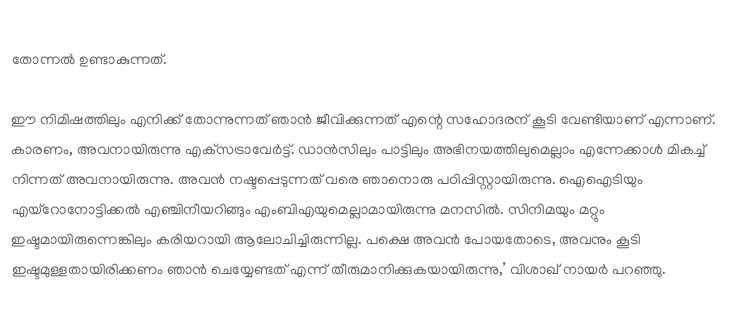തോന്നൽ ഉണ്ടാകുന്നത്.

ഈ നിമിഷത്തിലും എനിക്ക് തോന്നുന്നത് ഞാൻ ജീവിക്കുന്നത് എന്റെ സഹോദരന് കൂടി വേണ്ടിയാണ് എന്നാണ്. കാരണം, അവനായിരുന്നു എക്‌സട്രാവേർട്ട്. ഡാൻസിലും പാട്ടിലും അഭിനയത്തിലുമെല്ലാം എന്നേക്കാൾ മികച്ച് നിന്നത് അവനായിരുന്നു. അവൻ നഷ്ടപ്പെടുന്നത് വരെ ഞാനൊരു പഠിപ്പിസ്റ്റായിരുന്നു. ഐഐടിയും എയ്‌റോനോട്ടിക്കൽ എഞ്ചിനീയറിങ്ങും എംബിഎയുമെല്ലാമായിരുന്നു മനസിൽ. സിനിമയും മറ്റും ഇഷ്ടമായിരുന്നെങ്കിലും കരിയറായി ആലോചിച്ചിരുന്നില്ല. പക്ഷെ അവൻ പോയതോടെ, അവനും കൂടി ഇഷ്ടമുള്ളതായിരിക്കണം ഞാൻ ചെയ്യേണ്ടത് എന്ന് തീരുമാനിക്കുകയായിരുന്നു,’ വിശാഖ് നായർ പറഞ്ഞു.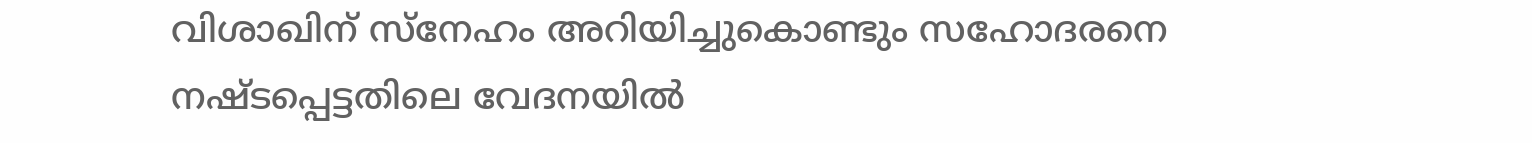വിശാഖിന് സ്‌നേഹം അറിയിച്ചുകൊണ്ടും സഹോദരനെ നഷ്ടപ്പെട്ടതിലെ വേദനയിൽ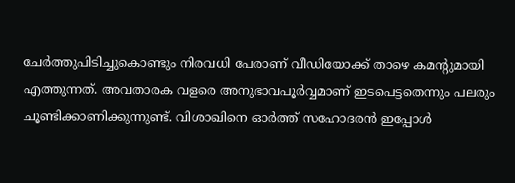ചേർത്തുപിടിച്ചുകൊണ്ടും നിരവധി പേരാണ് വീഡിയോക്ക് താഴെ കമന്റുമായി എത്തുന്നത്. അവതാരക വളരെ അനുഭാവപൂർവ്വമാണ് ഇടപെട്ടതെന്നും പലരും ചൂണ്ടിക്കാണിക്കുന്നുണ്ട്. വിശാഖിനെ ഓർത്ത് സഹോദരൻ ഇപ്പോൾ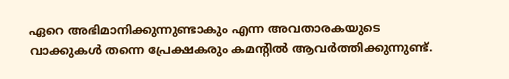ഏറെ അഭിമാനിക്കുന്നുണ്ടാകും എന്ന അവതാരകയുടെ വാക്കുകൾ തന്നെ പ്രേക്ഷകരും കമന്റിൽ ആവർത്തിക്കുന്നുണ്ട്.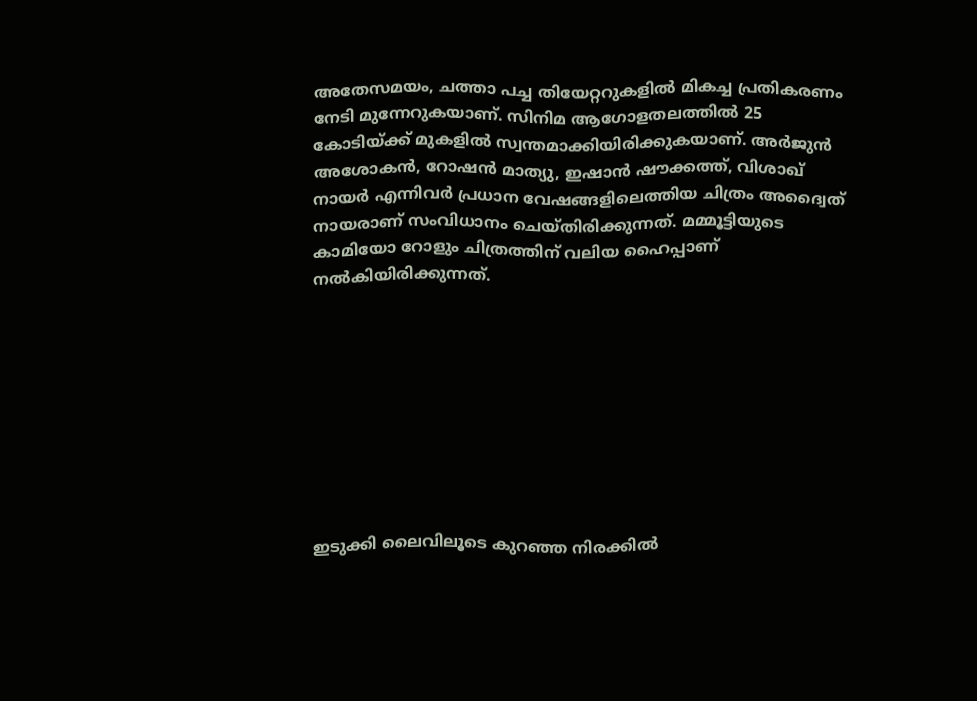അതേസമയം, ചത്താ പച്ച തിയേറ്ററുകളിൽ മികച്ച പ്രതികരണം നേടി മുന്നേറുകയാണ്. സിനിമ ആഗോളതലത്തിൽ 25 കോടിയ്ക്ക് മുകളിൽ സ്വന്തമാക്കിയിരിക്കുകയാണ്. അർജുൻ അശോകൻ, റോഷൻ മാത്യു, ഇഷാൻ ഷൗക്കത്ത്, വിശാഖ് നായർ എന്നിവർ പ്രധാന വേഷങ്ങളിലെത്തിയ ചിത്രം അദ്വൈത് നായരാണ് സംവിധാനം ചെയ്തിരിക്കുന്നത്. മമ്മൂട്ടിയുടെ കാമിയോ റോളും ചിത്രത്തിന് വലിയ ഹൈപ്പാണ് നൽകിയിരിക്കുന്നത്.









ഇടുക്കി ലൈവിലൂടെ കുറഞ്ഞ നിരക്കിൽ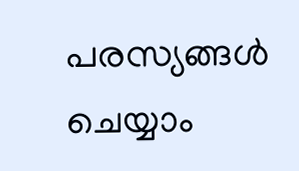പരസ്യങ്ങൾ ചെയ്യാം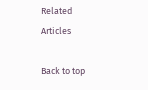Related Articles

Back to top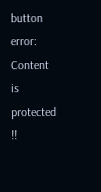button
error: Content is protected !!